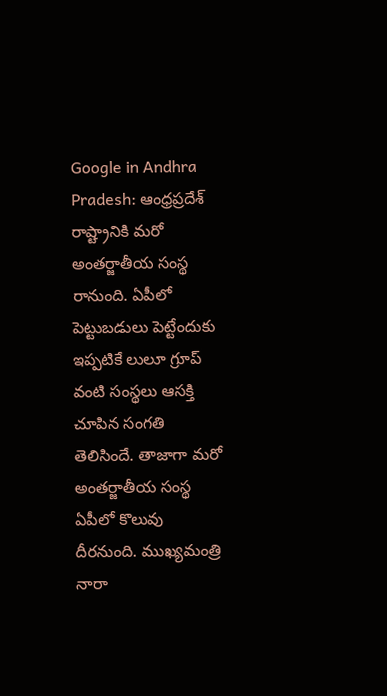Google in Andhra Pradesh: ఆంధ్రప్రదేశ్ రాష్ట్రానికి మరో అంతర్జాతీయ సంస్థ రానుంది. ఏపీలో పెట్టుబడులు పెట్టేందుకు ఇప్పటికే లులూ గ్రూప్ వంటి సంస్థలు ఆసక్తి చూపిన సంగతి తెలిసిందే. తాజాగా మరో అంతర్జాతీయ సంస్థ ఏపీలో కొలువు దీరనుంది. ముఖ్యమంత్రి నారా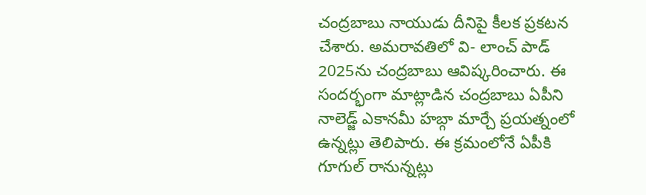చంద్రబాబు నాయుడు దీనిపై కీలక ప్రకటన చేశారు. అమరావతిలో వి- లాంచ్ పాడ్ 2025ను చంద్రబాబు ఆవిష్కరించారు. ఈ సందర్భంగా మాట్లాడిన చంద్రబాబు ఏపీని నాలెడ్జ్ ఎకానమీ హబ్గా మార్చే ప్రయత్నంలో ఉన్నట్లు తెలిపారు. ఈ క్రమంలోనే ఏపీకి గూగుల్ రానున్నట్లు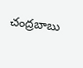చంద్రబాబు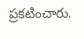ప్రకటించారు.